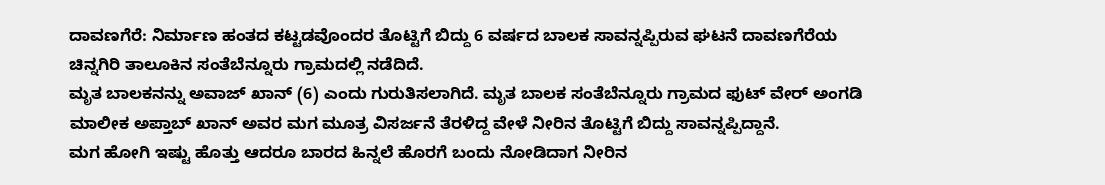ದಾವಣಗೆರೆ: ನಿರ್ಮಾಣ ಹಂತದ ಕಟ್ಟಡವೊಂದರ ತೊಟ್ಟಿಗೆ ಬಿದ್ದು 6 ವರ್ಷದ ಬಾಲಕ ಸಾವನ್ನಪ್ಪಿರುವ ಘಟನೆ ದಾವಣಗೆರೆಯ ಚಿನ್ನಗಿರಿ ತಾಲೂಕಿನ ಸಂತೆಬೆನ್ನೂರು ಗ್ರಾಮದಲ್ಲಿ ನಡೆದಿದೆ.
ಮೃತ ಬಾಲಕನನ್ನು ಅವಾಜ್ ಖಾನ್ (6) ಎಂದು ಗುರುತಿಸಲಾಗಿದೆ. ಮೃತ ಬಾಲಕ ಸಂತೆಬೆನ್ನೂರು ಗ್ರಾಮದ ಫುಟ್ ವೇರ್ ಅಂಗಡಿ ಮಾಲೀಕ ಅಪ್ತಾಬ್ ಖಾನ್ ಅವರ ಮಗ ಮೂತ್ರ ವಿಸರ್ಜನೆ ತೆರಳಿದ್ದ ವೇಳೆ ನೀರಿನ ತೊಟ್ಟಿಗೆ ಬಿದ್ದು ಸಾವನ್ನಪ್ಪಿದ್ದಾನೆ.
ಮಗ ಹೋಗಿ ಇಷ್ಟು ಹೊತ್ತು ಆದರೂ ಬಾರದ ಹಿನ್ನಲೆ ಹೊರಗೆ ಬಂದು ನೋಡಿದಾಗ ನೀರಿನ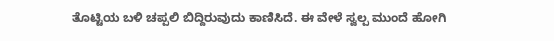ತೊಟ್ಟಿಯ ಬಳಿ ಚಪ್ಪಲಿ ಬಿದ್ದಿರುವುದು ಕಾಣಿಸಿದೆ. ಈ ವೇಳೆ ಸ್ವಲ್ಪ ಮುಂದೆ ಹೋಗಿ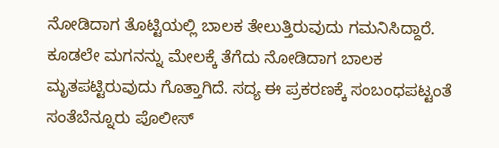ನೋಡಿದಾಗ ತೊಟ್ಟಿಯಲ್ಲಿ ಬಾಲಕ ತೇಲುತ್ತಿರುವುದು ಗಮನಿಸಿದ್ದಾರೆ. ಕೂಡಲೇ ಮಗನನ್ನು ಮೇಲಕ್ಕೆ ತೆಗೆದು ನೋಡಿದಾಗ ಬಾಲಕ ಮೃತಪಟ್ಟಿರುವುದು ಗೊತ್ತಾಗಿದೆ. ಸದ್ಯ ಈ ಪ್ರಕರಣಕ್ಕೆ ಸಂಬಂಧಪಟ್ಟಂತೆ ಸಂತೆಬೆನ್ನೂರು ಪೊಲೀಸ್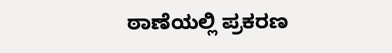ಠಾಣೆಯಲ್ಲಿ ಪ್ರಕರಣ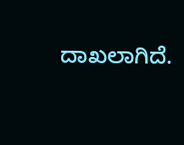ದಾಖಲಾಗಿದೆ.